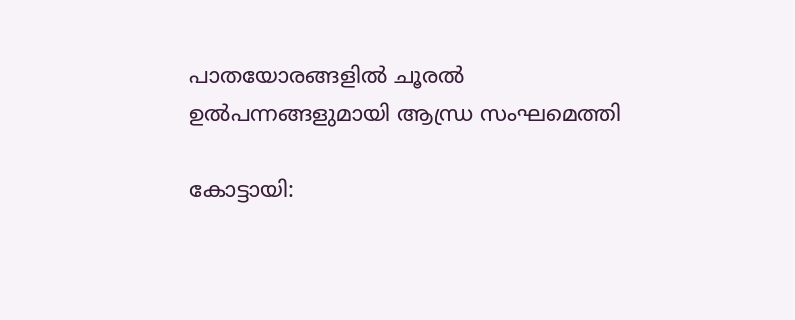പാതയോരങ്ങളിൽ ചൂരൽ ഉൽപന്നങ്ങളുമായി ആന്ധ്ര സംഘമെത്തി

കോട്ടായി: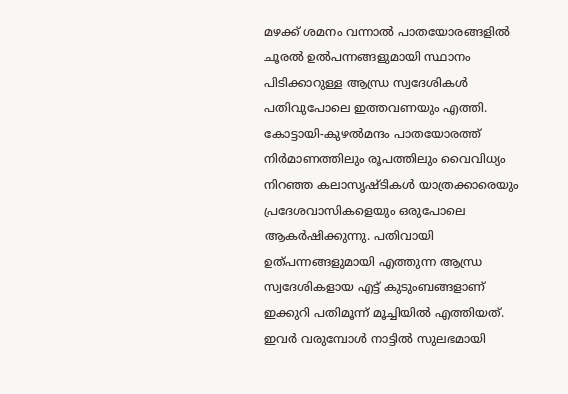മഴക്ക് ശമനം വന്നാൽ പാതയോരങ്ങളിൽ ചൂരൽ ഉൽപന്നങ്ങളുമായി സ്ഥാനം പിടിക്കാറുള്ള ആന്ധ്ര സ്വദേശികൾ പതിവുപോലെ ഇത്തവണയും എത്തി. കോട്ടായി-കുഴൽമന്ദം പാതയോരത്ത് നിർമാണത്തിലും രൂപത്തിലും വൈവിധ്യം നിറഞ്ഞ കലാസൃഷ്ടികൾ യാത്രക്കാരെയും പ്രദേശവാസികളെയും ഒരുപോലെ ആകർഷിക്കുന്നു. പതിവായി ഉത്പന്നങ്ങളുമായി എത്തുന്ന ആന്ധ്ര സ്വദേശികളായ എട്ട് കുടുംബങ്ങളാണ് ഇക്കുറി പതിമൂന്ന് മൂച്ചിയിൽ എത്തിയത്. ഇവർ വരുമ്പോൾ നാട്ടിൽ സുലഭമായി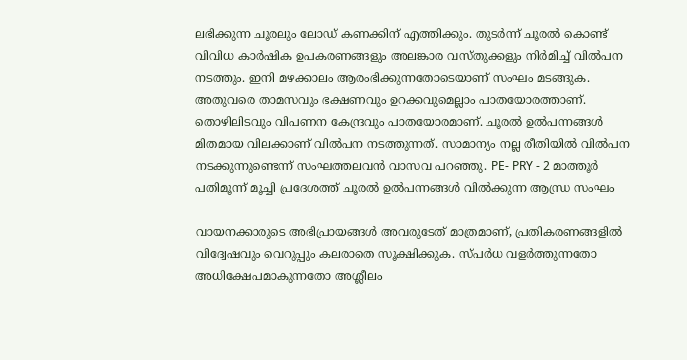ലഭിക്കുന്ന ചൂരലും ലോഡ് കണക്കിന് എത്തിക്കും. തുടർന്ന് ചൂരൽ കൊണ്ട് വിവിധ കാർഷിക ഉപകരണങ്ങളും അലങ്കാര വസ്തുക്കളും നിർമിച്ച് വിൽപന നടത്തും. ഇനി മഴക്കാലം ആരംഭിക്കുന്നതോടെയാണ് സംഘം മടങ്ങുക. അതുവരെ താമസവും ഭക്ഷണവും ഉറക്കവുമെല്ലാം പാതയോരത്താണ്. തൊഴിലിടവും വിപണന കേന്ദ്രവും പാതയോരമാണ്. ചൂരൽ ഉൽപന്നങ്ങൾ മിതമായ വിലക്കാണ് വിൽപന നടത്തുന്നത്. സാമാന്യം നല്ല രീതിയിൽ വിൽപന നടക്കുന്നുണ്ടെന്ന് സംഘത്തലവൻ വാസവ പറഞ്ഞു. PE- PRY - 2 മാത്തൂർ പതിമൂന്ന് മൂച്ചി പ്രദേശത്ത് ചൂരൽ ഉൽപന്നങ്ങൾ വിൽക്കുന്ന ആന്ധ്ര സംഘം

വായനക്കാരുടെ അഭിപ്രായങ്ങള്‍ അവരുടേത് മാത്രമാണ്, പ്രതികരണങ്ങളിൽ വിദ്വേഷവും വെറുപ്പും കലരാതെ സൂക്ഷിക്കുക. സ്പർധ വളർത്തുന്നതോ അധിക്ഷേപമാകുന്നതോ അശ്ലീലം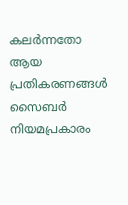കലർന്നതോ ആയ പ്രതികരണങ്ങൾ സൈബർ നിയമപ്രകാരം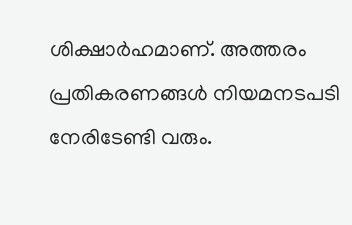ശിക്ഷാർഹമാണ്. അത്തരം പ്രതികരണങ്ങൾ നിയമനടപടി നേരിടേണ്ടി വരും.